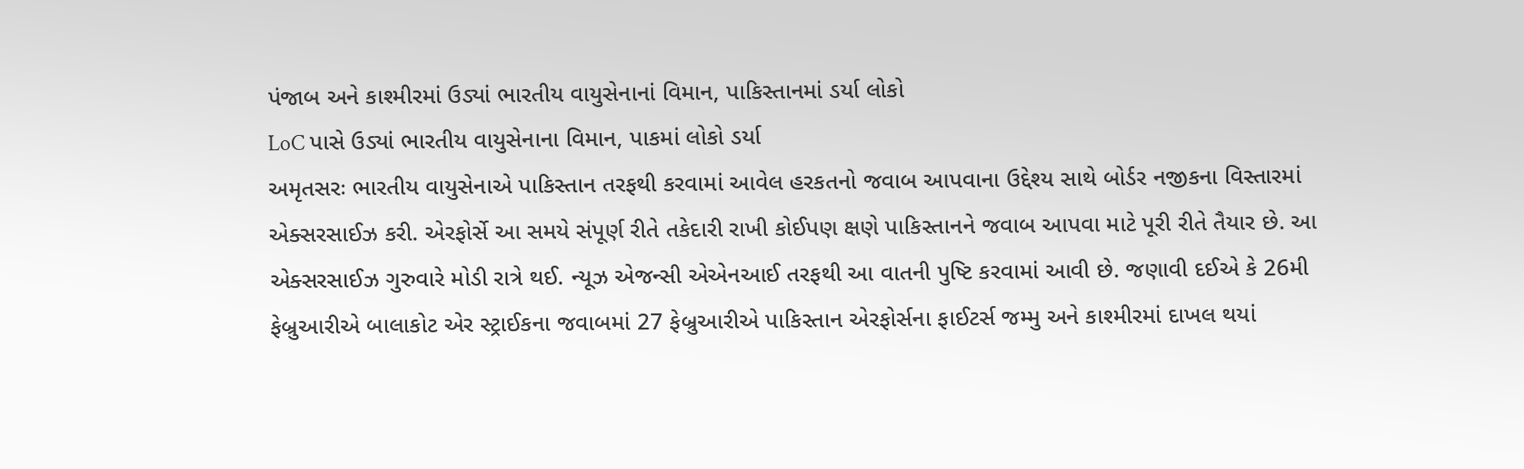પંજાબ અને કાશ્મીરમાં ઉડ્યાં ભારતીય વાયુસેનાનાં વિમાન, પાકિસ્તાનમાં ડર્યા લોકો
LoC પાસે ઉડ્યાં ભારતીય વાયુસેનાના વિમાન, પાકમાં લોકો ડર્યા
અમૃતસરઃ ભારતીય વાયુસેનાએ પાકિસ્તાન તરફથી કરવામાં આવેલ હરકતનો જવાબ આપવાના ઉદ્દેશ્ય સાથે બોર્ડર નજીકના વિસ્તારમાં એક્સરસાઈઝ કરી. એરફોર્સે આ સમયે સંપૂર્ણ રીતે તકેદારી રાખી કોઈપણ ક્ષણે પાકિસ્તાનને જવાબ આપવા માટે પૂરી રીતે તૈયાર છે. આ એક્સરસાઈઝ ગુરુવારે મોડી રાત્રે થઈ. ન્યૂઝ એજન્સી એએનઆઈ તરફથી આ વાતની પુષ્ટિ કરવામાં આવી છે. જણાવી દઈએ કે 26મી ફેબ્રુઆરીએ બાલાકોટ એર સ્ટ્રાઈકના જવાબમાં 27 ફેબ્રુઆરીએ પાકિસ્તાન એરફોર્સના ફાઈટર્સ જમ્મુ અને કાશ્મીરમાં દાખલ થયાં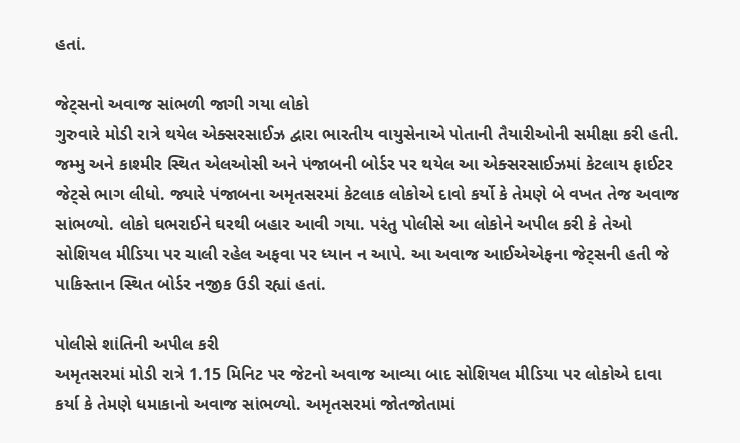હતાં.

જેટ્સનો અવાજ સાંભળી જાગી ગયા લોકો
ગુરુવારે મોડી રાત્રે થયેલ એક્સરસાઈઝ દ્વારા ભારતીય વાયુસેનાએ પોતાની તૈયારીઓની સમીક્ષા કરી હતી. જમ્મુ અને કાશ્મીર સ્થિત એલઓસી અને પંજાબની બોર્ડર પર થયેલ આ એક્સરસાઈઝમાં કેટલાય ફાઈટર જેટ્સે ભાગ લીધો. જ્યારે પંજાબના અમૃતસરમાં કેટલાક લોકોએ દાવો કર્યો કે તેમણે બે વખત તેજ અવાજ સાંભળ્યો. લોકો ઘભરાઈને ઘરથી બહાર આવી ગયા. પરંતુ પોલીસે આ લોકોને અપીલ કરી કે તેઓ સોશિયલ મીડિયા પર ચાલી રહેલ અફવા પર ધ્યાન ન આપે. આ અવાજ આઈએએફના જેટ્સની હતી જે પાકિસ્તાન સ્થિત બોર્ડર નજીક ઉડી રહ્યાં હતાં.

પોલીસે શાંતિની અપીલ કરી
અમૃતસરમાં મોડી રાત્રે 1.15 મિનિટ પર જેટનો અવાજ આવ્યા બાદ સોશિયલ મીડિયા પર લોકોએ દાવા કર્યા કે તેમણે ધમાકાનો અવાજ સાંભળ્યો. અમૃતસરમાં જોતજોતામાં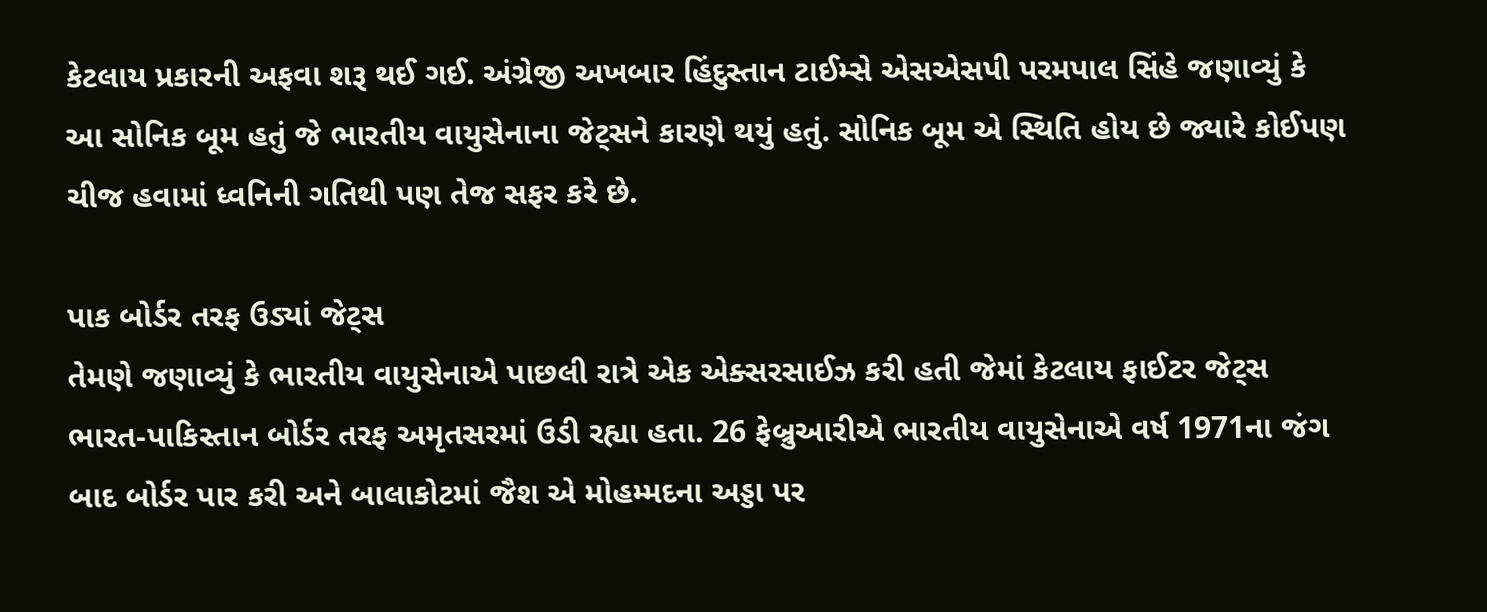કેટલાય પ્રકારની અફવા શરૂ થઈ ગઈ. અંગ્રેજી અખબાર હિંદુસ્તાન ટાઈમ્સે એસએસપી પરમપાલ સિંહે જણાવ્યું કે આ સોનિક બૂમ હતું જે ભારતીય વાયુસેનાના જેટ્સને કારણે થયું હતું. સોનિક બૂમ એ સ્થિતિ હોય છે જ્યારે કોઈપણ ચીજ હવામાં ધ્વનિની ગતિથી પણ તેજ સફર કરે છે.

પાક બોર્ડર તરફ ઉડ્યાં જેટ્સ
તેમણે જણાવ્યું કે ભારતીય વાયુસેનાએ પાછલી રાત્રે એક એક્સરસાઈઝ કરી હતી જેમાં કેટલાય ફાઈટર જેટ્સ ભારત-પાકિસ્તાન બોર્ડર તરફ અમૃતસરમાં ઉડી રહ્યા હતા. 26 ફેબ્રુઆરીએ ભારતીય વાયુસેનાએ વર્ષ 1971ના જંગ બાદ બોર્ડર પાર કરી અને બાલાકોટમાં જૈશ એ મોહમ્મદના અડ્ડા પર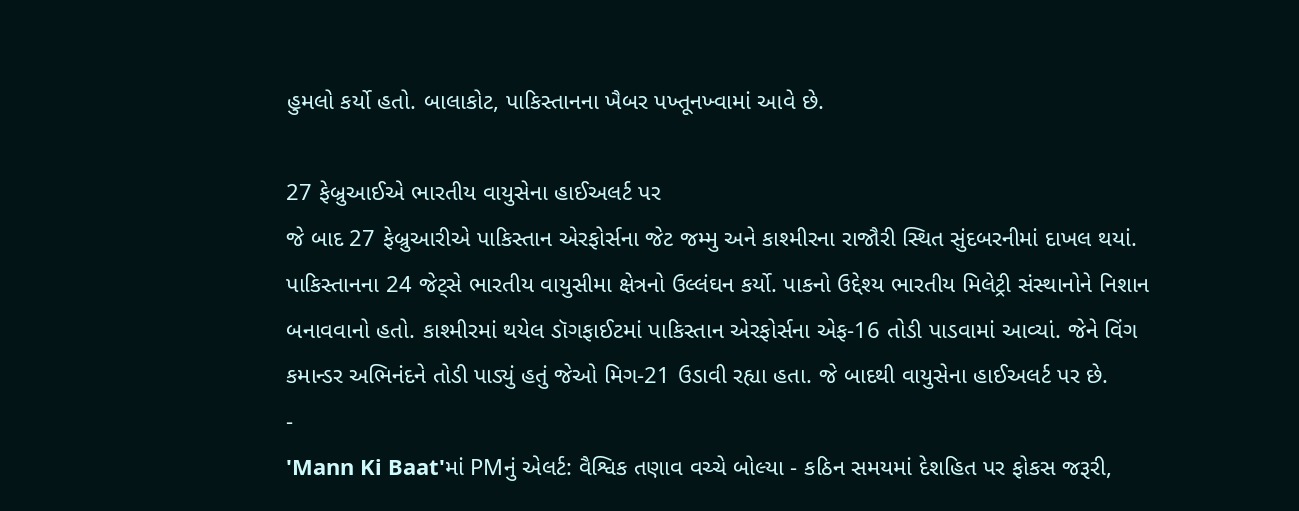હુમલો કર્યો હતો. બાલાકોટ, પાકિસ્તાનના ખૈબર પખ્તૂનખ્વામાં આવે છે.

27 ફેબ્રુઆઈએ ભારતીય વાયુસેના હાઈઅલર્ટ પર
જે બાદ 27 ફેબ્રુઆરીએ પાકિસ્તાન એરફોર્સના જેટ જમ્મુ અને કાશ્મીરના રાજૌરી સ્થિત સુંદબરનીમાં દાખલ થયાં. પાકિસ્તાનના 24 જેટ્સે ભારતીય વાયુસીમા ક્ષેત્રનો ઉલ્લંઘન કર્યો. પાકનો ઉદ્દેશ્ય ભારતીય મિલેટ્રી સંસ્થાનોને નિશાન બનાવવાનો હતો. કાશ્મીરમાં થયેલ ડૉગફાઈટમાં પાકિસ્તાન એરફોર્સના એફ-16 તોડી પાડવામાં આવ્યાં. જેને વિંગ કમાન્ડર અભિનંદને તોડી પાડ્યું હતું જેઓ મિગ-21 ઉડાવી રહ્યા હતા. જે બાદથી વાયુસેના હાઈઅલર્ટ પર છે.
-
'Mann Ki Baat'માં PMનું એલર્ટ: વૈશ્વિક તણાવ વચ્ચે બોલ્યા - કઠિન સમયમાં દેશહિત પર ફોકસ જરૂરી,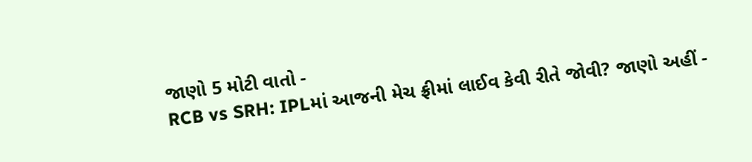જાણો 5 મોટી વાતો -
RCB vs SRH: IPLમાં આજની મેચ ફ્રીમાં લાઈવ કેવી રીતે જોવી? જાણો અહીં -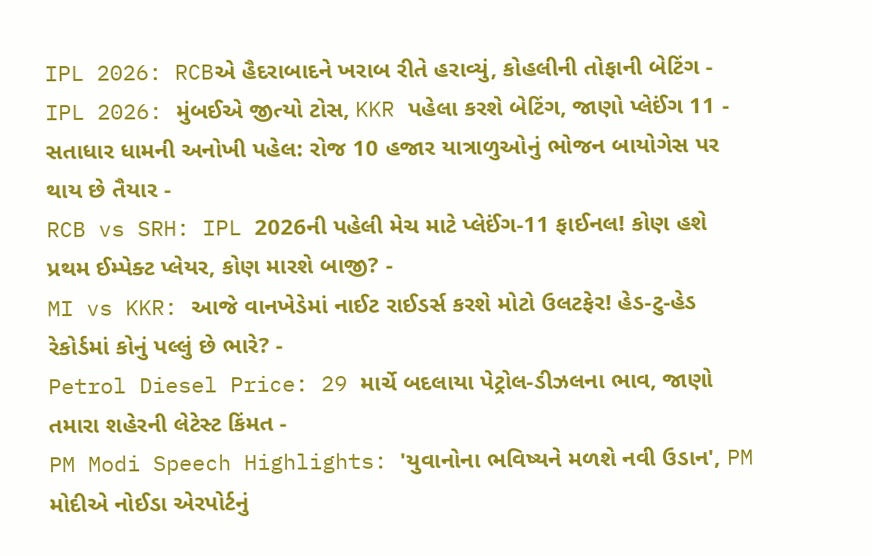IPL 2026: RCBએ હૈદરાબાદને ખરાબ રીતે હરાવ્યું, કોહલીની તોફાની બેટિંગ -
IPL 2026: મુંબઈએ જીત્યો ટોસ, KKR પહેલા કરશે બેટિંગ, જાણો પ્લેઈંગ 11 -
સતાધાર ધામની અનોખી પહેલ: રોજ 10 હજાર યાત્રાળુઓનું ભોજન બાયોગેસ પર થાય છે તૈયાર -
RCB vs SRH: IPL 2026ની પહેલી મેચ માટે પ્લેઈંગ-11 ફાઈનલ! કોણ હશે પ્રથમ ઈમ્પેક્ટ પ્લેયર, કોણ મારશે બાજી? -
MI vs KKR: આજે વાનખેડેમાં નાઈટ રાઈડર્સ કરશે મોટો ઉલટફેર! હેડ-ટુ-હેડ રેકોર્ડમાં કોનું પલ્લું છે ભારે? -
Petrol Diesel Price: 29 માર્ચે બદલાયા પેટ્રોલ-ડીઝલના ભાવ, જાણો તમારા શહેરની લેટેસ્ટ કિંમત -
PM Modi Speech Highlights: 'યુવાનોના ભવિષ્યને મળશે નવી ઉડાન', PM મોદીએ નોઈડા એરપોર્ટનું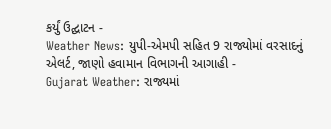કર્યું ઉદ્ઘાટન -
Weather News: યુપી-એમપી સહિત 9 રાજ્યોમાં વરસાદનું એલર્ટ, જાણો હવામાન વિભાગની આગાહી -
Gujarat Weather: રાજ્યમાં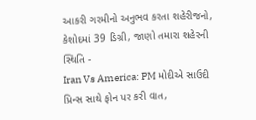આકરી ગરમીનો અનુભવ કરતા શહેરીજનો, કેશોદમાં 39 ડિગ્રી, જાણો તમારા શહેરની સ્થિતિ -
Iran Vs America: PM મોદીએ સાઉદી પ્રિન્સ સાથે ફોન પર કરી વાત,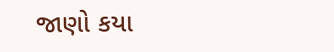જાણો કયા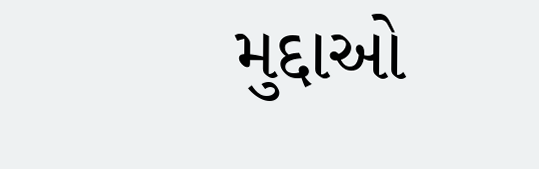મુદ્દાઓ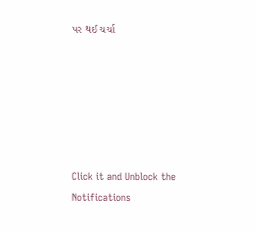પર થઈ ચર્ચા






Click it and Unblock the Notifications